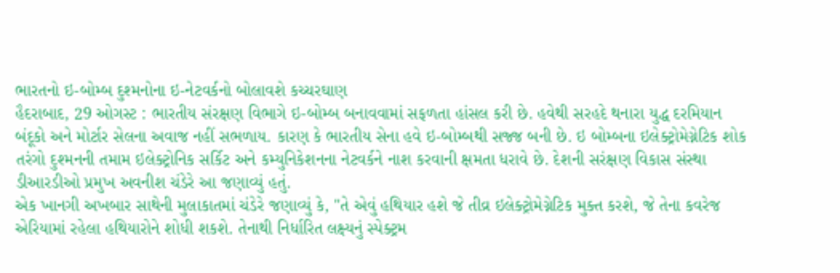ભારતનો ઇ-બોમ્બ દુશ્મનોના ઇ-નેટવર્કનો બોલાવશે કચ્ચરઘાણ
હૈદરાબાદ, 29 ઓગસ્ટ : ભારતીય સંરક્ષણ વિભાગે ઇ-બોમ્બ બનાવવામાં સફળતા હાંસલ કરી છે. હવેથી સરહદે થનારા યુદ્ધ દરમિયાન બંદૂકો અને મોર્ટાર સેલના અવાજ નહીં સભળાય. કારણ કે ભારતીય સેના હવે ઇ-બોમ્બથી સજ્જ બની છે. ઇ બોમ્બના ઇલેક્ટ્રોમેગ્નેટિક શોક તરંગો દુશ્મનની તમામ ઇલેક્ટ્રોનિક સર્કિટ અને કમ્યુનિકેશનના નેટવર્કને નાશ કરવાની ક્ષમતા ધરાવે છે. દેશની સરંક્ષણ વિકાસ સંસ્થા ડીઆરડીઓ પ્રમુખ અવનીશ ચંડેરે આ જણાવ્યું હતું.
એક ખાનગી અખબાર સાથેની મુલાકાતમાં ચંડેરે જણાવ્યું કે, "તે એવું હથિયાર હશે જે તીવ્ર ઇલેક્ટ્રોમેગ્નેટિક મુક્ત કરશે, જે તેના કવરેજ એરિયામાં રહેલા હથિયારોને શોધી શકશે. તેનાથી નિર્ધારિત લક્ષ્યનું સ્પેક્ટ્રમ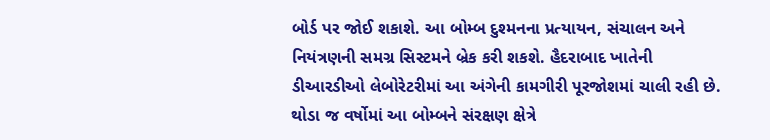બોર્ડ પર જોઈ શકાશે. આ બોમ્બ દુશ્મનના પ્રત્યાયન, સંચાલન અને નિયંત્રણની સમગ્ર સિસ્ટમને બ્રેક કરી શકશે. હૈદરાબાદ ખાતેની ડીઆરડીઓ લેબોરેટરીમાં આ અંગેની કામગીરી પૂરજોશમાં ચાલી રહી છે. થોડા જ વર્ષોમાં આ બોમ્બને સંરક્ષણ ક્ષેત્રે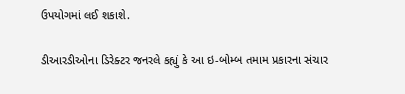ઉપયોગમાં લઈ શકાશે.

ડીઆરડીઓના ડિરેક્ટર જનરલે કહ્યું કે આ ઇ-બોમ્બ તમામ પ્રકારના સંચાર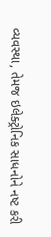વ્યવસ્થા, તેમજ ઇલેક્ટ્રોનિક સાધનોને નષ્ટ કરી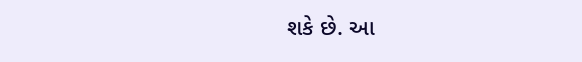શકે છે. આ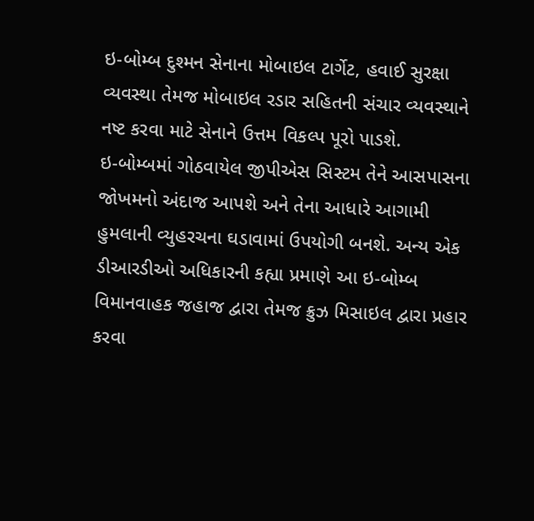ઇ-બોમ્બ દુશ્મન સેનાના મોબાઇલ ટાર્ગેટ, હવાઈ સુરક્ષા વ્યવસ્થા તેમજ મોબાઇલ રડાર સહિતની સંચાર વ્યવસ્થાને નષ્ટ કરવા માટે સેનાને ઉત્તમ વિકલ્પ પૂરો પાડશે.
ઇ-બોમ્બમાં ગોઠવાયેલ જીપીએસ સિસ્ટમ તેને આસપાસના જોખમનો અંદાજ આપશે અને તેના આધારે આગામી હુમલાની વ્યુહરચના ઘડાવામાં ઉપયોગી બનશે. અન્ય એક ડીઆરડીઓ અધિકારની કહ્યા પ્રમાણે આ ઇ-બોમ્બ વિમાનવાહક જહાજ દ્વારા તેમજ ક્રુઝ મિસાઇલ દ્વારા પ્રહાર કરવા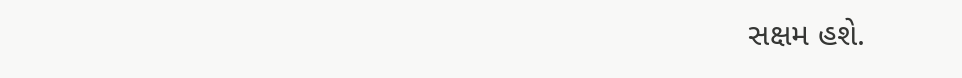સક્ષમ હશે.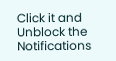Click it and Unblock the Notifications